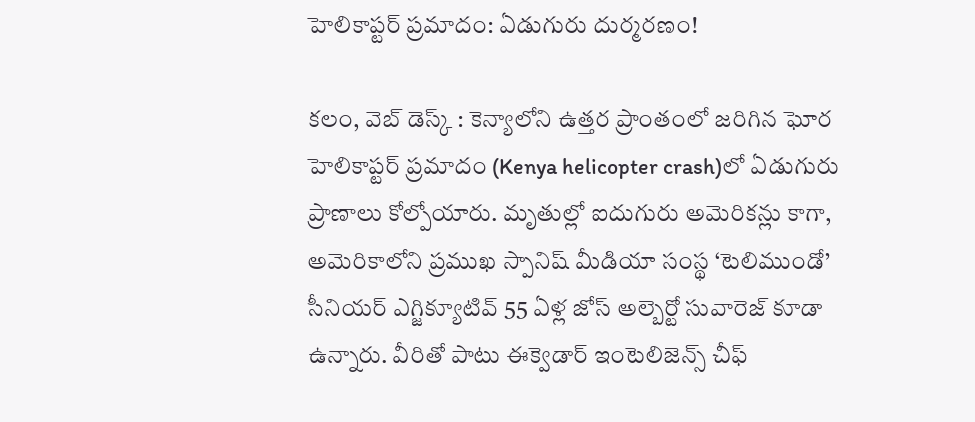హెలికాప్టర్ ప్రమాదం: ఏడుగురు దుర్మరణం!

కలం, వెబ్ డెస్క్ : కెన్యాలోని ఉత్తర ప్రాంతంలో జరిగిన ఘోర హెలికాప్టర్ ప్రమాదం (Kenya helicopter crash)లో ఏడుగురు ప్రాణాలు కోల్పోయారు. మృతుల్లో ఐదుగురు అమెరికన్లు కాగా, అమెరికాలోని ప్రముఖ స్పానిష్ మీడియా సంస్థ ‘టెలిముండో’ సీనియర్ ఎగ్జిక్యూటివ్ 55 ఏళ్ల జోస్ అల్బెర్టో సువారెజ్ కూడా ఉన్నారు. వీరితో పాటు ఈక్వెడార్ ఇంటెలిజెన్స్ చీఫ్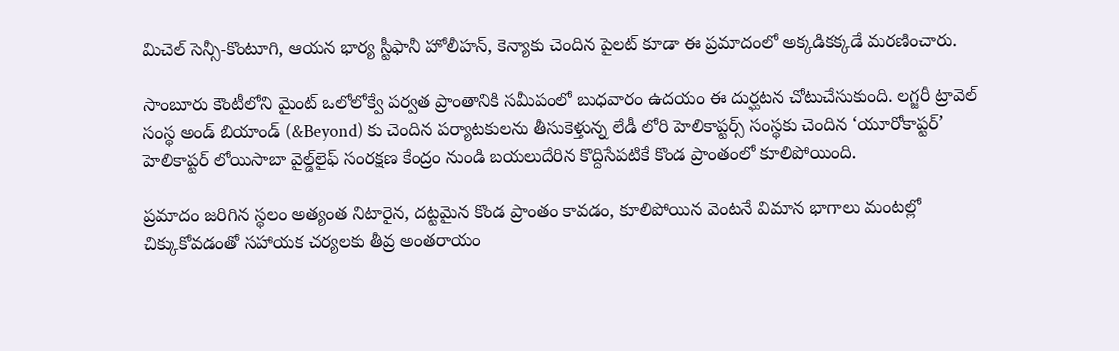మిచెల్ సెన్సీ-కొంటూగి, ఆయన భార్య స్టీఫానీ హోలీహన్, కెన్యాకు చెందిన పైలట్ కూడా ఈ ప్రమాదంలో అక్కడికక్కడే మరణించారు.

సాంబూరు కౌంటీలోని మైంట్ ఒలోలోక్వే పర్వత ప్రాంతానికి సమీపంలో బుధవారం ఉదయం ఈ దుర్ఘటన చోటుచేసుకుంది. లగ్జరీ ట్రావెల్ సంస్థ అండ్ బియాండ్ (&Beyond) కు చెందిన పర్యాటకులను తీసుకెళ్తున్న లేడీ లోరి హెలికాప్టర్స్ సంస్థకు చెందిన ‘యూరోకాప్టర్’ హెలికాప్టర్ లోయిసాబా వైల్డ్‌లైఫ్ సంరక్షణ కేంద్రం నుండి బయలుదేరిన కొద్దిసేపటికే కొండ ప్రాంతంలో కూలిపోయింది.

ప్రమాదం జరిగిన స్థలం అత్యంత నిటారైన, దట్టమైన కొండ ప్రాంతం కావడం, కూలిపోయిన వెంటనే విమాన భాగాలు మంటల్లో చిక్కుకోవడంతో సహాయక చర్యలకు తీవ్ర అంతరాయం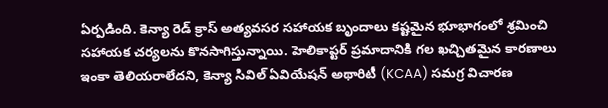ఏర్పడింది. కెన్యా రెడ్ క్రాస్ అత్యవసర సహాయక బృందాలు కష్టమైన భూభాగంలో శ్రమించి సహాయక చర్యలను కొనసాగిస్తున్నాయి. హెలికాప్టర్ ప్రమాదానికి గల ఖచ్చితమైన కారణాలు ఇంకా తెలియరాలేదని, కెన్యా సివిల్ ఏవియేషన్ అథారిటీ (KCAA) సమగ్ర విచారణ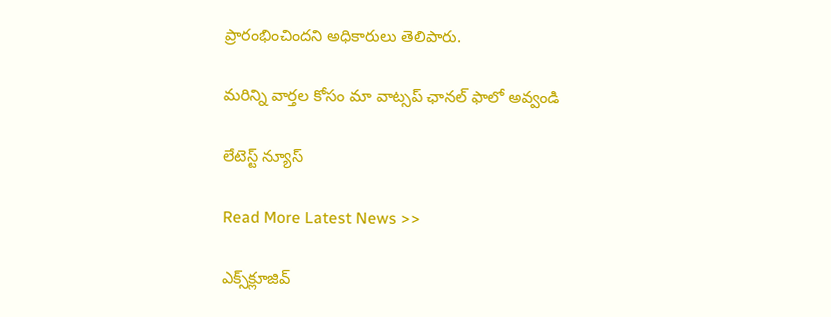ప్రారంభించిందని అధికారులు తెలిపారు.

మ‌రిన్ని వార్త‌ల కోసం మా వాట్స‌ప్ ఛాన‌ల్ ఫాలో అవ్వండి

లేటెస్ట్ న్యూస్‌

Read More Latest News >>

ఎక్స్‌క్లూజివ్‌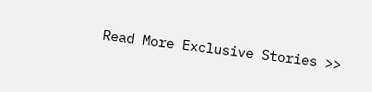Read More Exclusive Stories >>